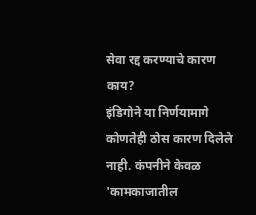सेवा रद्द करण्याचे कारण काय?
इंडिगोने या निर्णयामागे कोणतेही ठोस कारण दिलेले नाही. कंपनीने केवळ 'कामकाजातील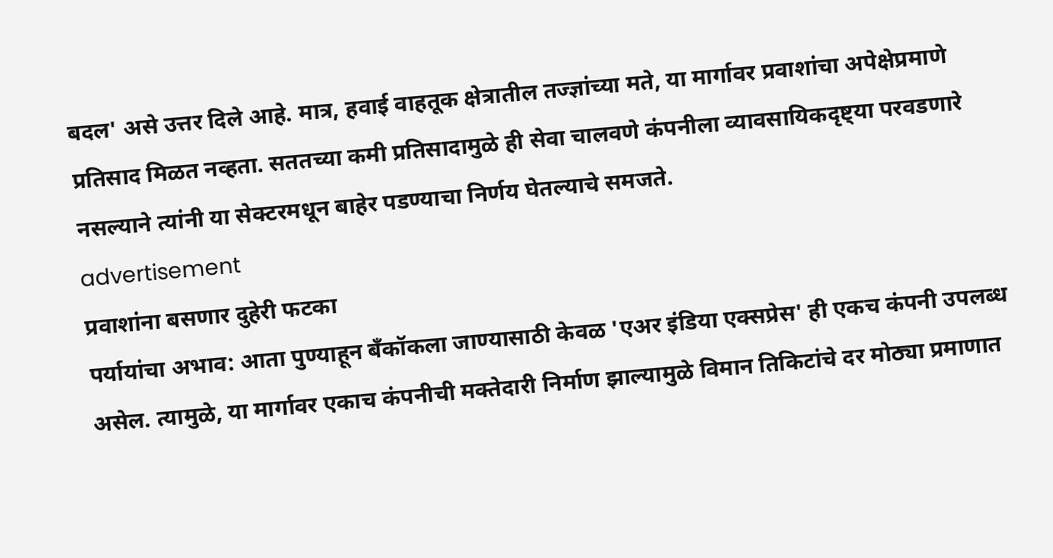बदल' असे उत्तर दिले आहे. मात्र, हवाई वाहतूक क्षेत्रातील तज्ज्ञांच्या मते, या मार्गावर प्रवाशांचा अपेक्षेप्रमाणे प्रतिसाद मिळत नव्हता. सततच्या कमी प्रतिसादामुळे ही सेवा चालवणे कंपनीला व्यावसायिकदृष्ट्या परवडणारे नसल्याने त्यांनी या सेक्टरमधून बाहेर पडण्याचा निर्णय घेतल्याचे समजते.
advertisement
प्रवाशांना बसणार दुहेरी फटका
पर्यायांचा अभाव: आता पुण्याहून बँकॉकला जाण्यासाठी केवळ 'एअर इंडिया एक्सप्रेस' ही एकच कंपनी उपलब्ध असेल. त्यामुळे, या मार्गावर एकाच कंपनीची मक्तेदारी निर्माण झाल्यामुळे विमान तिकिटांचे दर मोठ्या प्रमाणात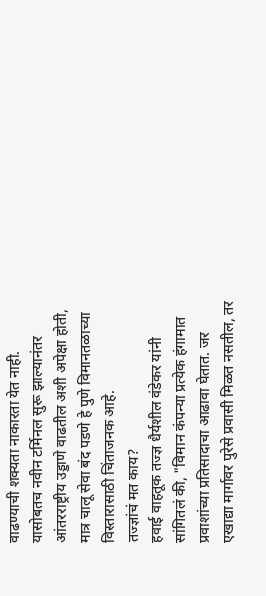वाढण्याची शक्यता नाकारता येत नाही. यासोबतच नवीन टर्मिनल सुरू झाल्यानंतर आंतरराष्ट्रीय उड्डाणे वाढतील अशी अपेक्षा होती, मात्र चालू सेवा बंद पडणे हे पुणे विमानतळाच्या विस्तारासाठी चिंताजनक आहे.
तज्ज्ञांचं मत काय?
हवाई वाहतूक तज्ज्ञ धैर्यशील वंडेकर यांनी सांगितलं की, "विमान कंपन्या प्रत्येक हंगामात प्रवाशांच्या प्रतिसादाचा आढावा घेतात. जर एखाद्या मार्गावर पुरेसे प्रवासी मिळत नसतील, तर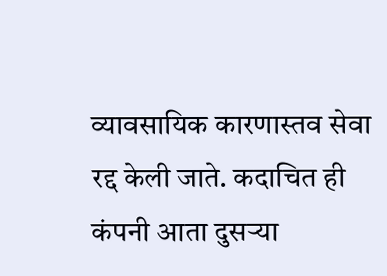व्यावसायिक कारणास्तव सेवा रद्द केली जाते. कदाचित ही कंपनी आता दुसऱ्या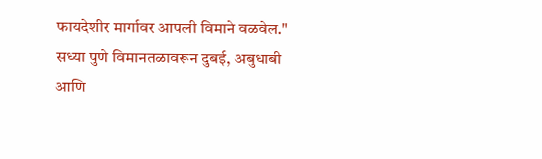फायदेशीर मार्गावर आपली विमाने वळवेल."
सध्या पुणे विमानतळावरून दुबई, अबुधाबी आणि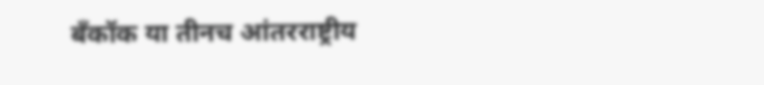बँकॉक या तीनच आंतरराष्ट्रीय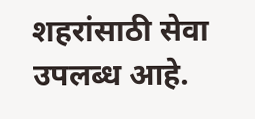शहरांसाठी सेवा उपलब्ध आहे.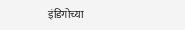इंडिगोच्या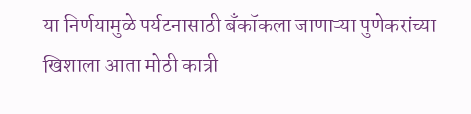या निर्णयामुळे पर्यटनासाठी बँकॉकला जाणाऱ्या पुणेकरांच्या खिशाला आता मोठी कात्री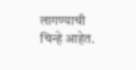लागण्याची चिन्हे आहेत.